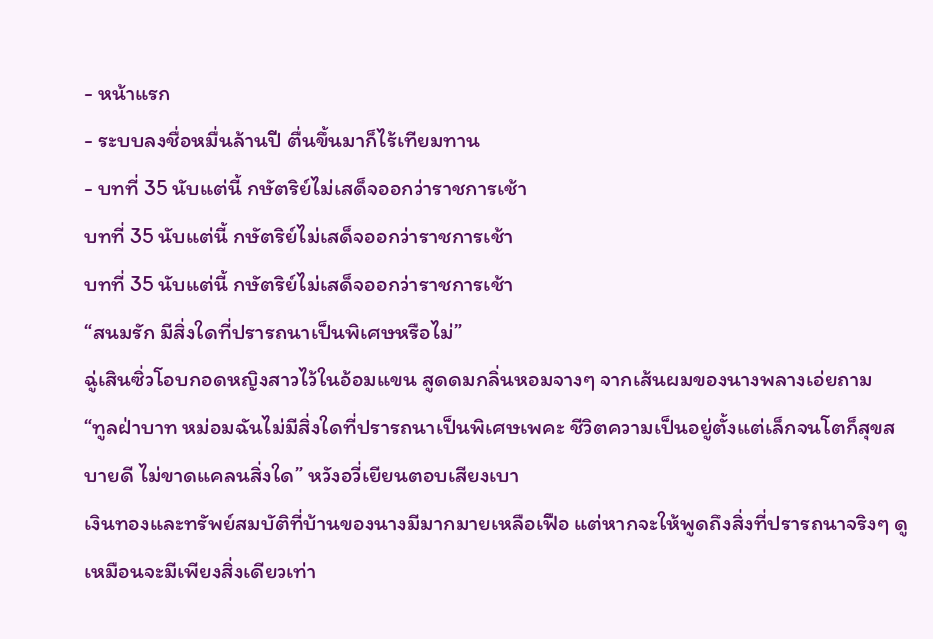- หน้าแรก
- ระบบลงชื่อหมื่นล้านปี ตื่นขึ้นมาก็ไร้เทียมทาน
- บทที่ 35 นับแต่นี้ กษัตริย์ไม่เสด็จออกว่าราชการเช้า
บทที่ 35 นับแต่นี้ กษัตริย์ไม่เสด็จออกว่าราชการเช้า
บทที่ 35 นับแต่นี้ กษัตริย์ไม่เสด็จออกว่าราชการเช้า
“สนมรัก มีสิ่งใดที่ปรารถนาเป็นพิเศษหรือไม่”
ฉู่เสินซิ่วโอบกอดหญิงสาวไว้ในอ้อมแขน สูดดมกลิ่นหอมจางๆ จากเส้นผมของนางพลางเอ่ยถาม
“ทูลฝ่าบาท หม่อมฉันไม่มีสิ่งใดที่ปรารถนาเป็นพิเศษเพคะ ชีวิตความเป็นอยู่ตั้งแต่เล็กจนโตก็สุขสบายดี ไม่ขาดแคลนสิ่งใด” หวังอวี่เยียนตอบเสียงเบา
เงินทองและทรัพย์สมบัติที่บ้านของนางมีมากมายเหลือเฟือ แต่หากจะให้พูดถึงสิ่งที่ปรารถนาจริงๆ ดูเหมือนจะมีเพียงสิ่งเดียวเท่า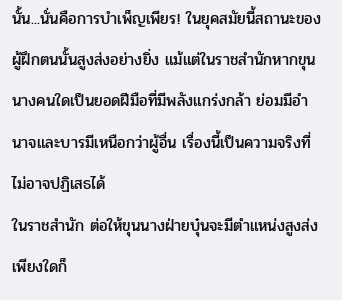นั้น...นั่นคือการบำเพ็ญเพียร! ในยุคสมัยนี้สถานะของผู้ฝึกตนนั้นสูงส่งอย่างยิ่ง แม้แต่ในราชสำนักหากขุนนางคนใดเป็นยอดฝีมือที่มีพลังแกร่งกล้า ย่อมมีอำนาจและบารมีเหนือกว่าผู้อื่น เรื่องนี้เป็นความจริงที่ไม่อาจปฏิเสธได้
ในราชสำนัก ต่อให้ขุนนางฝ่ายบุ๋นจะมีตำแหน่งสูงส่งเพียงใดก็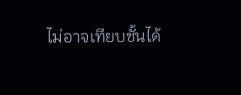ไม่อาจเทียบชั้นได้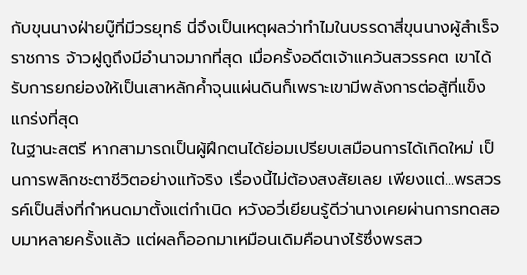กับขุนนางฝ่ายบู๊ที่มีวรยุทธ์ นี่จึงเป็นเหตุผลว่าทำไมในบรรดาสี่ขุนนางผู้สำเร็จราชการ จ้าวฝูถูถึงมีอำนาจมากที่สุด เมื่อครั้งอดีตเจ้าแคว้นสวรรคต เขาได้รับการยกย่องให้เป็นเสาหลักค้ำจุนแผ่นดินก็เพราะเขามีพลังการต่อสู้ที่แข็งแกร่งที่สุด
ในฐานะสตรี หากสามารถเป็นผู้ฝึกตนได้ย่อมเปรียบเสมือนการได้เกิดใหม่ เป็นการพลิกชะตาชีวิตอย่างแท้จริง เรื่องนี้ไม่ต้องสงสัยเลย เพียงแต่...พรสวรรค์เป็นสิ่งที่กำหนดมาตั้งแต่กำเนิด หวังอวี่เยียนรู้ดีว่านางเคยผ่านการทดสอบมาหลายครั้งแล้ว แต่ผลก็ออกมาเหมือนเดิมคือนางไร้ซึ่งพรสว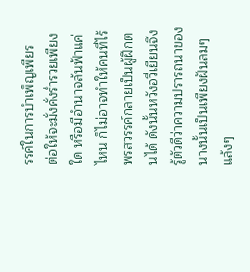รรค์ในการบำเพ็ญเพียร
ต่อให้จะมั่งคั่งร่ำรวยเพียงใด หรือมีอำนาจล้นฟ้าแค่ไหน ก็ไม่อาจทำให้คนที่ไร้พรสวรรค์กลายเป็นผู้ฝึกตนได้ ดังนั้นหวังอวี่เยียนจึงรู้ตัวดีว่าความปรารถนาของนางนั้นเป็นเพียงฝันลมๆ แล้งๆ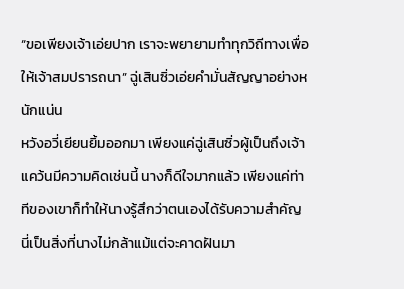“ขอเพียงเจ้าเอ่ยปาก เราจะพยายามทำทุกวิถีทางเพื่อให้เจ้าสมปรารถนา” ฉู่เสินซิ่วเอ่ยคำมั่นสัญญาอย่างหนักแน่น
หวังอวี่เยียนยิ้มออกมา เพียงแค่ฉู่เสินซิ่วผู้เป็นถึงเจ้าแคว้นมีความคิดเช่นนี้ นางก็ดีใจมากแล้ว เพียงแค่ท่าทีของเขาก็ทำให้นางรู้สึกว่าตนเองได้รับความสำคัญ นี่เป็นสิ่งที่นางไม่กล้าแม้แต่จะคาดฝันมา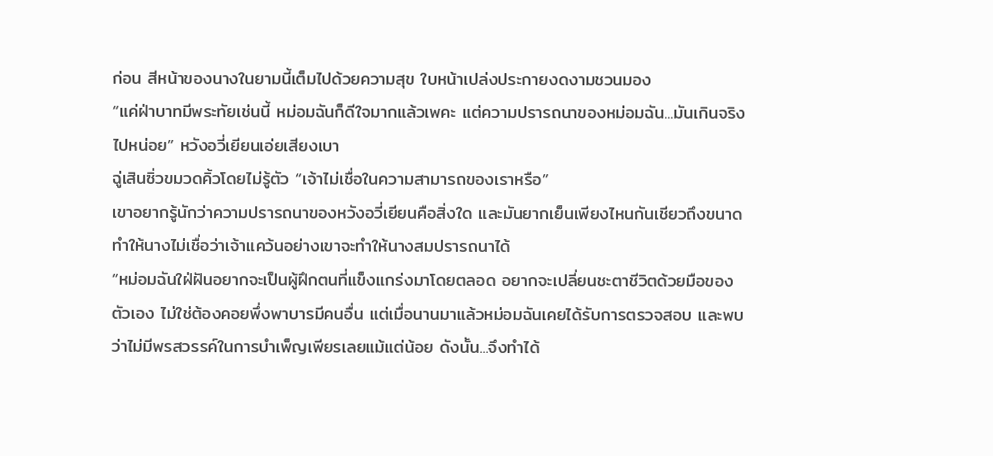ก่อน สีหน้าของนางในยามนี้เต็มไปด้วยความสุข ใบหน้าเปล่งประกายงดงามชวนมอง
“แค่ฝ่าบาทมีพระทัยเช่นนี้ หม่อมฉันก็ดีใจมากแล้วเพคะ แต่ความปรารถนาของหม่อมฉัน...มันเกินจริงไปหน่อย” หวังอวี่เยียนเอ่ยเสียงเบา
ฉู่เสินซิ่วขมวดคิ้วโดยไม่รู้ตัว “เจ้าไม่เชื่อในความสามารถของเราหรือ”
เขาอยากรู้นักว่าความปรารถนาของหวังอวี่เยียนคือสิ่งใด และมันยากเย็นเพียงไหนกันเชียวถึงขนาดทำให้นางไม่เชื่อว่าเจ้าแคว้นอย่างเขาจะทำให้นางสมปรารถนาได้
“หม่อมฉันใฝ่ฝันอยากจะเป็นผู้ฝึกตนที่แข็งแกร่งมาโดยตลอด อยากจะเปลี่ยนชะตาชีวิตด้วยมือของตัวเอง ไม่ใช่ต้องคอยพึ่งพาบารมีคนอื่น แต่เมื่อนานมาแล้วหม่อมฉันเคยได้รับการตรวจสอบ และพบว่าไม่มีพรสวรรค์ในการบำเพ็ญเพียรเลยแม้แต่น้อย ดังนั้น...จึงทำได้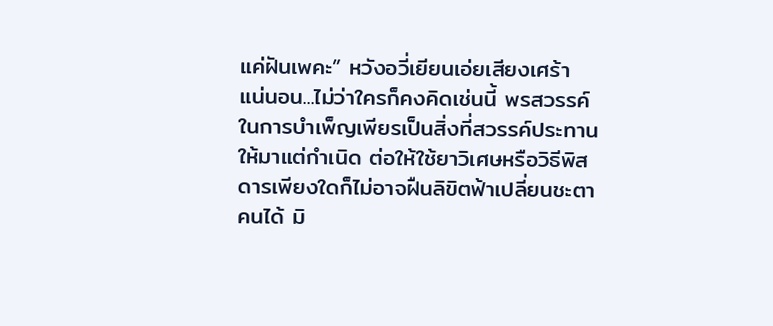แค่ฝันเพคะ” หวังอวี่เยียนเอ่ยเสียงเศร้า
แน่นอน...ไม่ว่าใครก็คงคิดเช่นนี้ พรสวรรค์ในการบำเพ็ญเพียรเป็นสิ่งที่สวรรค์ประทานให้มาแต่กำเนิด ต่อให้ใช้ยาวิเศษหรือวิธีพิสดารเพียงใดก็ไม่อาจฝืนลิขิตฟ้าเปลี่ยนชะตาคนได้ มิ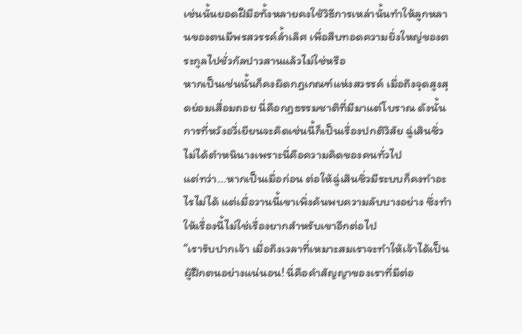เช่นนั้นยอดฝีมือทั้งหลายคงใช้วิธีการเหล่านั้นทำให้ลูกหลานของตนมีพรสวรรค์ล้ำเลิศ เพื่อสืบทอดความยิ่งใหญ่ของตระกูลไปชั่วกัลปาวสานแล้วไม่ใช่หรือ
หากเป็นเช่นนั้นก็คงผิดกฎเกณฑ์แห่งสวรรค์ เมื่อถึงจุดสูงสุดย่อมเสื่อมถอย นี่คือกฎธรรมชาติที่มีมาแต่โบราณ ดังนั้นการที่หวังอวี่เยียนจะคิดเช่นนี้ก็เป็นเรื่องปกติวิสัย ฉู่เสินซิ่วไม่ได้ตำหนินางเพราะนี่คือความคิดของคนทั่วไป
แต่ทว่า...หากเป็นเมื่อก่อน ต่อให้ฉู่เสินซิ่วมีระบบก็คงทำอะไรไม่ได้ แต่เมื่อวานนี้เขาเพิ่งค้นพบความลับบางอย่าง ซึ่งทำให้เรื่องนี้ไม่ใช่เรื่องยากสำหรับเขาอีกต่อไป
“เรารับปากเจ้า เมื่อถึงเวลาที่เหมาะสมเราจะทำให้เจ้าได้เป็นผู้ฝึกตนอย่างแน่นอน! นี่คือคำสัญญาของเราที่มีต่อ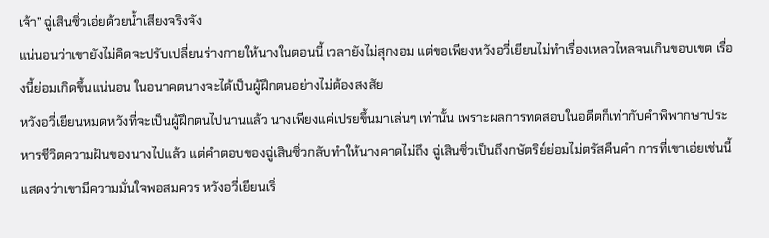เจ้า” ฉู่เสินซิ่วเอ่ยด้วยน้ำเสียงจริงจัง
แน่นอนว่าเขายังไม่คิดจะปรับเปลี่ยนร่างกายให้นางในตอนนี้ เวลายังไม่สุกงอม แต่ขอเพียงหวังอวี่เยียนไม่ทำเรื่องเหลวไหลจนเกินขอบเขต เรื่องนี้ย่อมเกิดขึ้นแน่นอน ในอนาคตนางจะได้เป็นผู้ฝึกตนอย่างไม่ต้องสงสัย
หวังอวี่เยียนหมดหวังที่จะเป็นผู้ฝึกตนไปนานแล้ว นางเพียงแค่เปรยขึ้นมาเล่นๆ เท่านั้น เพราะผลการทดสอบในอดีตก็เท่ากับคำพิพากษาประหารชีวิตความฝันของนางไปแล้ว แต่คำตอบของฉู่เสินซิ่วกลับทำให้นางคาดไม่ถึง ฉู่เสินซิ่วเป็นถึงกษัตริย์ย่อมไม่ตรัสคืนคำ การที่เขาเอ่ยเช่นนี้แสดงว่าเขามีความมั่นใจพอสมควร หวังอวี่เยียนเริ่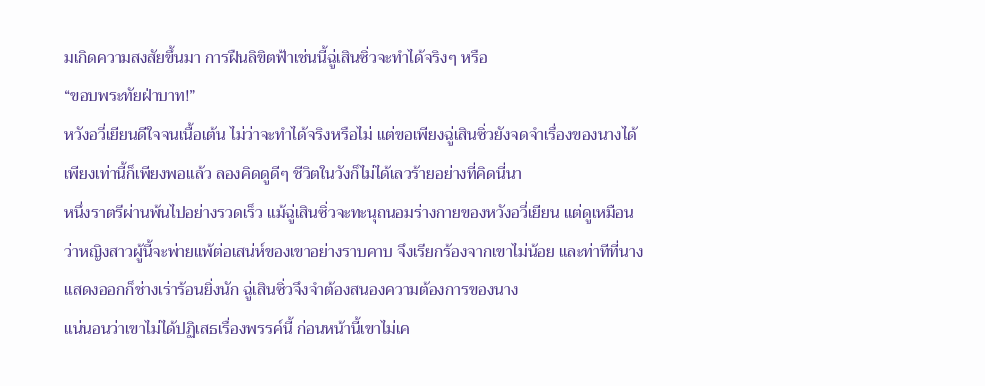มเกิดความสงสัยขึ้นมา การฝืนลิขิตฟ้าเช่นนี้ฉู่เสินซิ่วจะทำได้จริงๆ หรือ
“ขอบพระทัยฝ่าบาท!”
หวังอวี่เยียนดีใจจนเนื้อเต้น ไม่ว่าจะทำได้จริงหรือไม่ แต่ขอเพียงฉู่เสินซิ่วยังจดจำเรื่องของนางได้ เพียงเท่านี้ก็เพียงพอแล้ว ลองคิดดูดีๆ ชีวิตในวังก็ไม่ได้เลวร้ายอย่างที่คิดนี่นา
หนึ่งราตรีผ่านพ้นไปอย่างรวดเร็ว แม้ฉู่เสินซิ่วจะทะนุถนอมร่างกายของหวังอวี่เยียน แต่ดูเหมือนว่าหญิงสาวผู้นี้จะพ่ายแพ้ต่อเสน่ห์ของเขาอย่างราบคาบ จึงเรียกร้องจากเขาไม่น้อย และท่าทีที่นางแสดงออกก็ช่างเร่าร้อนยิ่งนัก ฉู่เสินซิ่วจึงจำต้องสนองความต้องการของนาง
แน่นอนว่าเขาไม่ได้ปฏิเสธเรื่องพรรค์นี้ ก่อนหน้านี้เขาไม่เค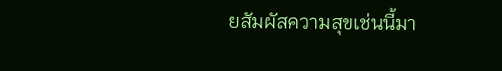ยสัมผัสความสุขเช่นนี้มา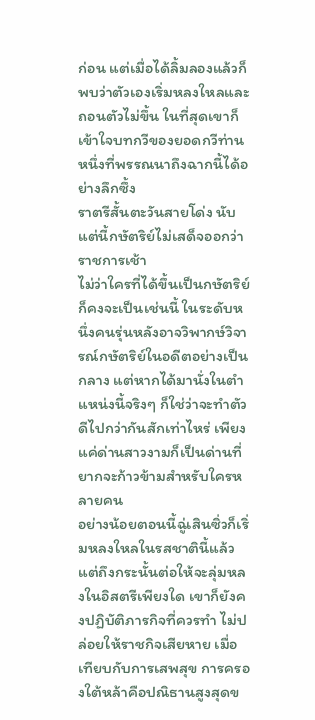ก่อน แต่เมื่อได้ลิ้มลองแล้วก็พบว่าตัวเองเริ่มหลงใหลและถอนตัวไม่ขึ้น ในที่สุดเขาก็เข้าใจบทกวีของยอดกวีท่านหนึ่งที่พรรณนาถึงฉากนี้ได้อย่างลึกซึ้ง
ราตรีสั้นตะวันสายโด่ง นับแต่นี้กษัตริย์ไม่เสด็จออกว่าราชการเช้า
ไม่ว่าใครที่ได้ขึ้นเป็นกษัตริย์ก็คงจะเป็นเช่นนี้ ในระดับหนึ่งคนรุ่นหลังอาจวิพากษ์วิจารณ์กษัตริย์ในอดีตอย่างเป็นกลาง แต่หากได้มานั่งในตำแหน่งนี้จริงๆ ก็ใช่ว่าจะทำตัวดีไปกว่ากันสักเท่าไหร่ เพียงแค่ด่านสาวงามก็เป็นด่านที่ยากจะก้าวข้ามสำหรับใครหลายคน
อย่างน้อยตอนนี้ฉู่เสินซิ่วก็เริ่มหลงใหลในรสชาตินี้แล้ว แต่ถึงกระนั้นต่อให้จะลุ่มหลงในอิสตรีเพียงใด เขาก็ยังคงปฏิบัติภารกิจที่ควรทำ ไม่ปล่อยให้ราชกิจเสียหาย เมื่อเทียบกับการเสพสุข การครองใต้หล้าคือปณิธานสูงสุดข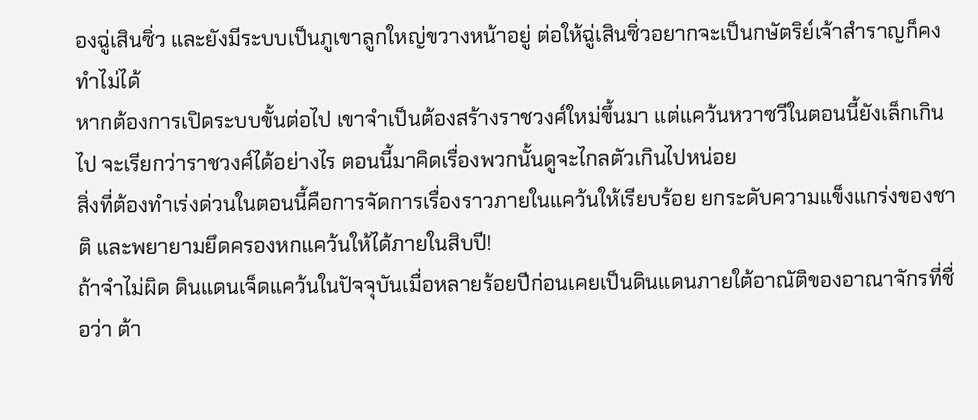องฉู่เสินซิ่ว และยังมีระบบเป็นภูเขาลูกใหญ่ขวางหน้าอยู่ ต่อให้ฉู่เสินซิ่วอยากจะเป็นกษัตริย์เจ้าสำราญก็คงทำไม่ได้
หากต้องการเปิดระบบขั้นต่อไป เขาจำเป็นต้องสร้างราชวงศ์ใหม่ขึ้นมา แต่แคว้นหวาซวีในตอนนี้ยังเล็กเกินไป จะเรียกว่าราชวงศ์ได้อย่างไร ตอนนี้มาคิดเรื่องพวกนั้นดูจะไกลตัวเกินไปหน่อย
สิ่งที่ต้องทำเร่งด่วนในตอนนี้คือการจัดการเรื่องราวภายในแคว้นให้เรียบร้อย ยกระดับความแข็งแกร่งของชาติ และพยายามยึดครองหกแคว้นให้ได้ภายในสิบปี!
ถ้าจำไม่ผิด ดินแดนเจ็ดแคว้นในปัจจุบันเมื่อหลายร้อยปีก่อนเคยเป็นดินแดนภายใต้อาณัติของอาณาจักรที่ชื่อว่า ต้า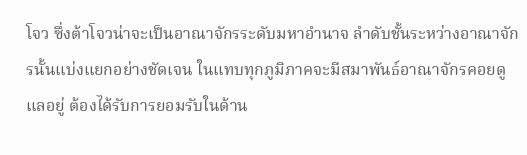โจว ซึ่งต้าโจวน่าจะเป็นอาณาจักรระดับมหาอำนาจ ลำดับชั้นระหว่างอาณาจักรนั้นแบ่งแยกอย่างชัดเจน ในแทบทุกภูมิภาคจะมีสมาพันธ์อาณาจักรคอยดูแลอยู่ ต้องได้รับการยอมรับในด้าน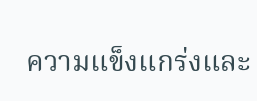ความแข็งแกร่งและ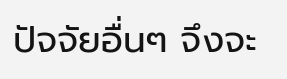ปัจจัยอื่นๆ จึงจะ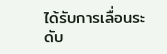ได้รับการเลื่อนระดับ